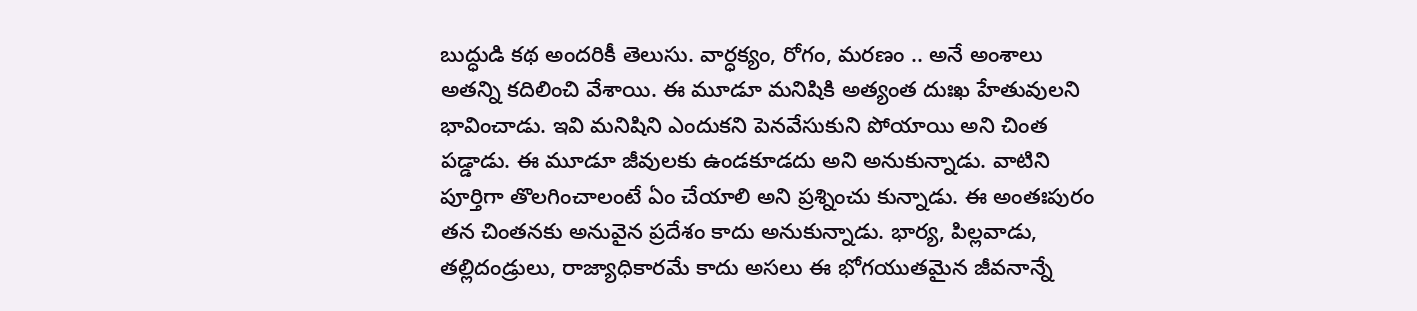బుద్ధుడి కథ అందరికీ తెలుసు. వార్ధక్యం, రోగం, మరణం .. అనే అంశాలు అతన్ని కదిలించి వేశాయి. ఈ మూడూ మనిషికి అత్యంత దుఃఖ హేతువులని భావించాడు. ఇవి మనిషిని ఎందుకని పెనవేసుకుని పోయాయి అని చింత పడ్డాడు. ఈ మూడూ జీవులకు ఉండకూడదు అని అనుకున్నాడు. వాటిని పూర్తిగా తొలగించాలంటే ఏం చేయాలి అని ప్రశ్నించు కున్నాడు. ఈ అంతఃపురం తన చింతనకు అనువైన ప్రదేశం కాదు అనుకున్నాడు. భార్య, పిల్లవాడు, తల్లిదండ్రులు, రాజ్యాధికారమే కాదు అసలు ఈ భోగయుతమైన జీవనాన్నే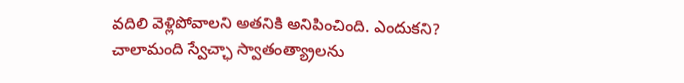వదిలి వెళ్లిపోవాలని అతనికి అనిపించింది. ఎందుకని?
చాలామంది స్వేచ్ఛా స్వాతంత్య్రాలను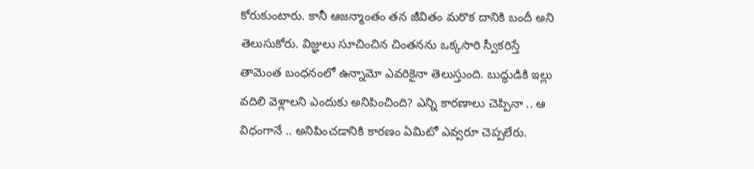కోరుకుంటారు. కానీ ఆజన్మాంతం తన జీవితం మరొక దానికి బందీ అని తెలుసుకోరు. విజ్ఞులు సూచించిన చింతనను ఒక్కసారి స్వీకరిస్తే తామెంత బంధనంలో ఉన్నామో ఎవరికైనా తెలుస్తుంది. బుద్ధుడికి ఇల్లు వదిలి వెళ్లాలని ఎందుకు అనిపించింది? ఎన్ని కారణాలు చెప్పినా .. ఆ విధంగానే .. అనిపించడానికి కారణం ఏమిటో ఎవ్వరూ చెప్పలేరు.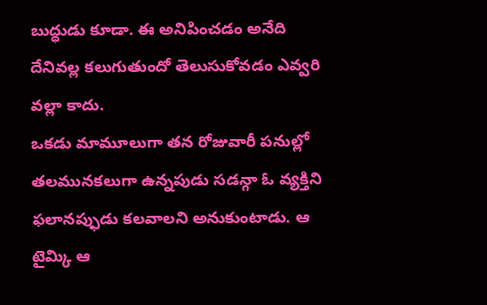బుద్ధుడు కూడా. ఈ అనిపించడం అనేది దేనివల్ల కలుగుతుందో తెలుసుకోవడం ఎవ్వరి వల్లా కాదు.
ఒకడు మామూలుగా తన రోజువారీ పనుల్లో తలమునకలుగా ఉన్నపుడు సడన్గా ఓ వ్యక్తిని ఫలానప్ఫుడు కలవాలని అనుకుంటాడు. ఆ టైమ్కి ఆ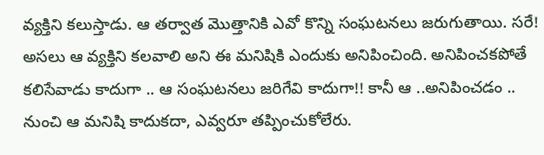వ్యక్తిని కలుస్తాడు. ఆ తర్వాత మొత్తానికి ఎవో కొన్ని సంఘటనలు జరుగుతాయి. సరే! అసలు ఆ వ్యక్తిని కలవాలి అని ఈ మనిషికి ఎందుకు అనిపించింది. అనిపించకపోతే కలిసేవాడు కాదుగా .. ఆ సంఘటనలు జరిగేవి కాదుగా!! కానీ ఆ ..అనిపించడం .. నుంచి ఆ మనిషి కాదుకదా, ఎవ్వరూ తప్పించుకోలేరు.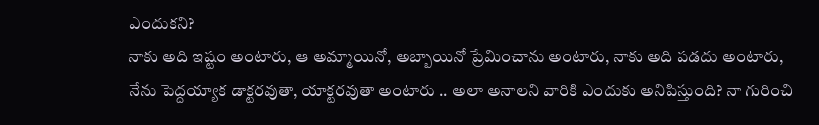ఎందుకని?
నాకు అది ఇష్టం అంటారు, ఆ అమ్మాయినో, అబ్బాయినో ప్రేమించాను అంటారు, నాకు అది పడదు అంటారు, నేను పెద్దయ్యాక డాక్టరవుతా, యాక్టరవుతా అంటారు .. అలా అనాలని వారికి ఎందుకు అనిపిస్తుంది? నా గురించి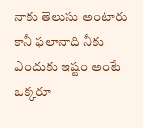నాకు తెలుసు అంటారు కానీ ఫలానాది నీకు ఎందుకు ఇష్టం అంటే ఒక్కరూ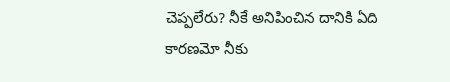చెప్పలేరు? నీకే అనిపించిన దానికి ఏది కారణమో నీకు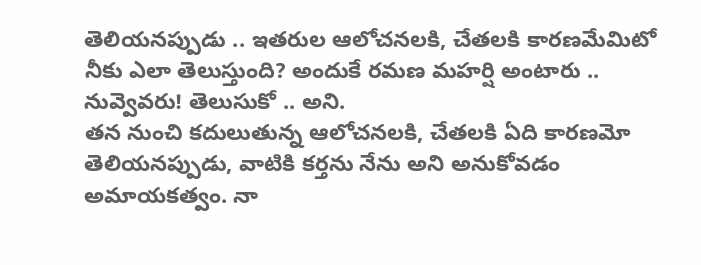తెలియనప్పుడు .. ఇతరుల ఆలోచనలకి, చేతలకి కారణమేమిటో నీకు ఎలా తెలుస్తుంది? అందుకే రమణ మహర్షి అంటారు .. నువ్వెవరు! తెలుసుకో .. అని.
తన నుంచి కదులుతున్న ఆలోచనలకి, చేతలకి ఏది కారణమో తెలియనప్పుడు, వాటికి కర్తను నేను అని అనుకోవడం అమాయకత్వం. నా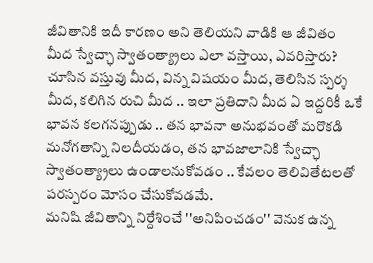జీవితానికి ఇదీ కారణం అని తెలియని వాడికి ఆ జీవితం మీద స్వేచ్ఛా స్వాతంత్య్రాలు ఎలా వస్తాయి, ఎవరిస్తారు? చూసిన వస్తువు మీద, విన్న విషయం మీద, తెలిసిన స్పర్శ మీద, కలిగిన రుచి మీద .. ఇలా ప్రతిదాని మీద ఏ ఇద్దరికీ ఒకే భావన కలగనప్పుడు .. తన భావనా అనుభవంతో మరొకడి మనోగతాన్ని నిలదీయడం, తన భావజాలానికి స్వేచ్ఛా స్వాతంత్య్రాలు ఉండాలనుకోవడం .. కేవలం తెలివితేటలతో పరస్పరం మోసం చేసుకోవడమే.
మనిషి జీవితాన్ని నిర్దేశించే ''అనిపించడం'' వెనుక ఉన్న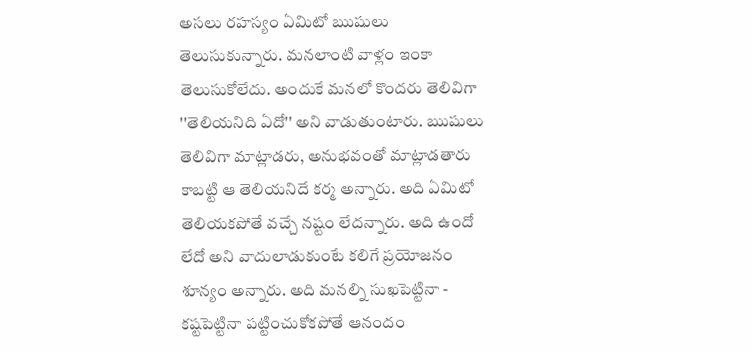అసలు రహస్యం ఏమిటో ఋషులు తెలుసుకున్నారు. మనలాంటి వాళ్లం ఇంకా తెలుసుకోలేదు. అందుకే మనలో కొందరు తెలివిగా ''తెలియనిది ఏదో'' అని వాడుతుంటారు. ఋషులు తెలివిగా మాట్లాడరు, అనుభవంతో మాట్లాడతారు కాబట్టి ఆ తెలియనిదే కర్మ అన్నారు. అది ఏమిటో తెలియకపోతే వచ్చే నష్టం లేదన్నారు. అది ఉందో లేదో అని వాదులాడుకుంటే కలిగే ప్రయోజనం శూన్యం అన్నారు. అది మనల్ని సుఖపెట్టినా - కష్టపెట్టినా పట్టించుకోకపోతే ఆనందం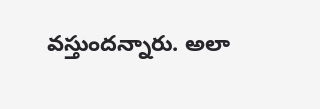వస్తుందన్నారు. అలా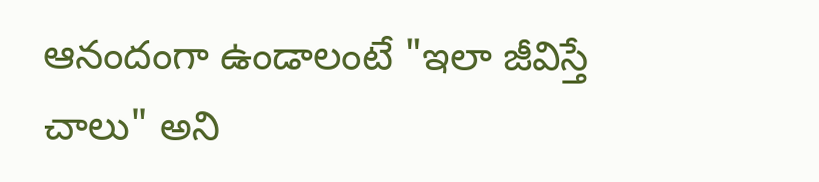ఆనందంగా ఉండాలంటే "ఇలా జీవిస్తే చాలు" అని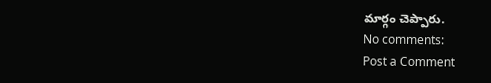మార్గం చెప్పారు.
No comments:
Post a Comment